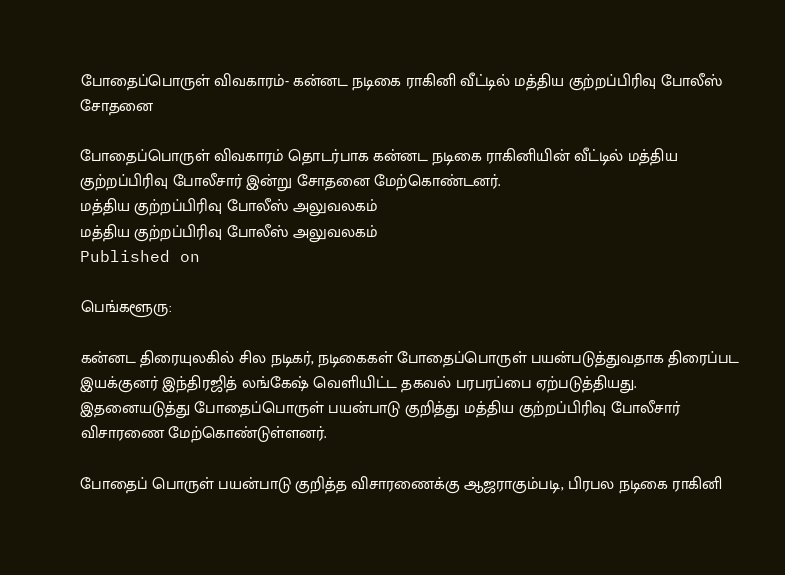போதைப்பொருள் விவகாரம்- கன்னட நடிகை ராகினி வீட்டில் மத்திய குற்றப்பிரிவு போலீஸ் சோதனை

போதைப்பொருள் விவகாரம் தொடர்பாக கன்னட நடிகை ராகினியின் வீட்டில் மத்திய குற்றப்பிரிவு போலீசார் இன்று சோதனை மேற்கொண்டனர்.
மத்திய குற்றப்பிரிவு போலீஸ் அலுவலகம்
மத்திய குற்றப்பிரிவு போலீஸ் அலுவலகம்
Published on

பெங்களூரு:

கன்னட திரையுலகில் சில நடிகர், நடிகைகள் போதைப்பொருள் பயன்படுத்துவதாக திரைப்பட இயக்குனர் இந்திரஜித் லங்கேஷ் வெளியிட்ட தகவல் பரபரப்பை ஏற்படுத்தியது. இதனையடுத்து போதைப்பொருள் பயன்பாடு குறித்து மத்திய குற்றப்பிரிவு போலீசார் விசாரணை மேற்கொண்டுள்ளனர்.

போதைப் பொருள் பயன்பாடு குறித்த விசாரணைக்கு ஆஜராகும்படி, பிரபல நடிகை ராகினி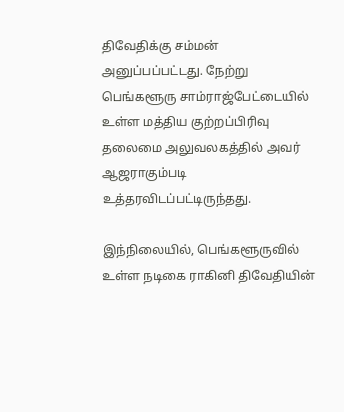திவேதிக்கு சம்மன் அனுப்பப்பட்டது. நேற்று பெங்களூரு சாம்ராஜ்பேட்டையில் உள்ள மத்திய குற்றப்பிரிவு தலைமை அலுவலகத்தில் அவர் ஆஜராகும்படி உத்தரவிடப்பட்டிருந்தது.

இந்நிலையில், பெங்களூருவில் உள்ள நடிகை ராகினி திவேதியின்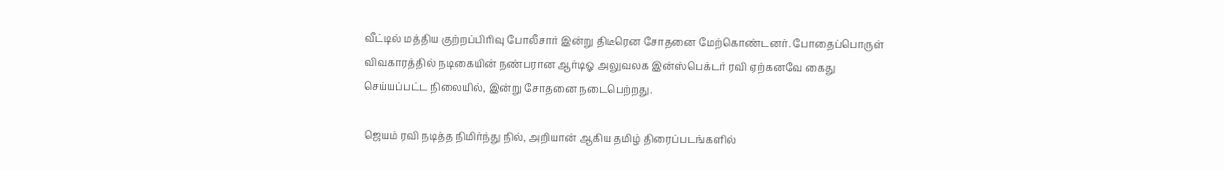வீட்டில் மத்திய குற்றப்பிரிவு போலீசார் இன்று திடீரென சோதனை மேற்கொண்டனர். போதைப்பொருள் விவகாரத்தில் நடிகையின் நண்பரான ஆர்டிஓ அலுவலக இன்ஸ்பெக்டர் ரவி ஏற்கனவே கைது செய்யப்பட்ட நிலையில், இன்று சோதனை நடைபெற்றது.

ஜெயம் ரவி நடித்த நிமிர்ந்து நில், அறியான் ஆகிய தமிழ் திரைப்படங்களில்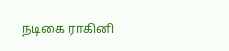நடிகை ராகினி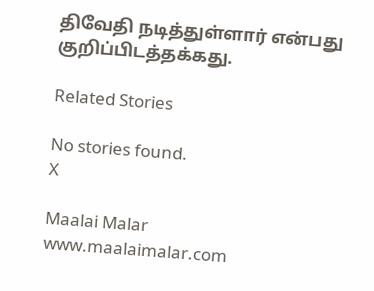திவேதி நடித்துள்ளார் என்பது குறிப்பிடத்தக்கது.

Related Stories

No stories found.
X

Maalai Malar
www.maalaimalar.com